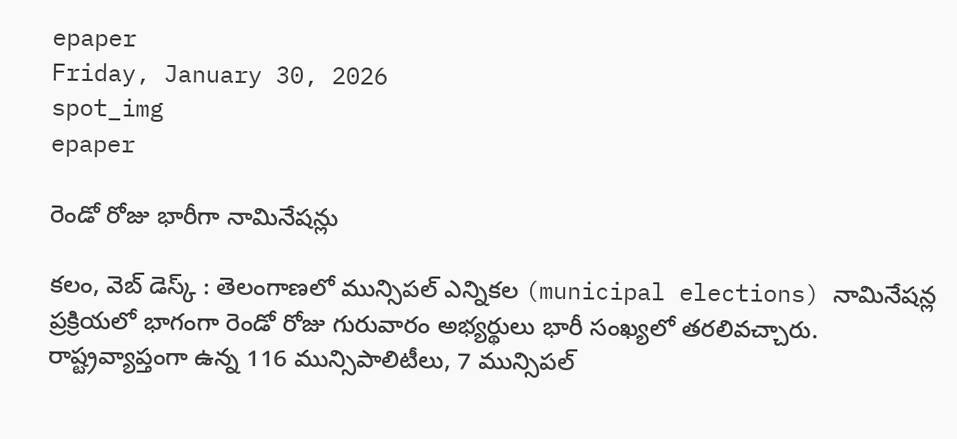epaper
Friday, January 30, 2026
spot_img
epaper

రెండో రోజు భారీగా నామినేషన్లు

కలం, వెబ్ డెస్క్ : తెలంగాణలో మున్సిపల్ ఎన్నికల (municipal elections) నామినేషన్ల ప్రక్రియలో భాగంగా రెండో రోజు గురువారం అభ్యర్థులు భారీ సంఖ్యలో తరలివచ్చారు. రాష్ట్రవ్యాప్తంగా ఉన్న 116 మున్సిపాలిటీలు, 7 మున్సిపల్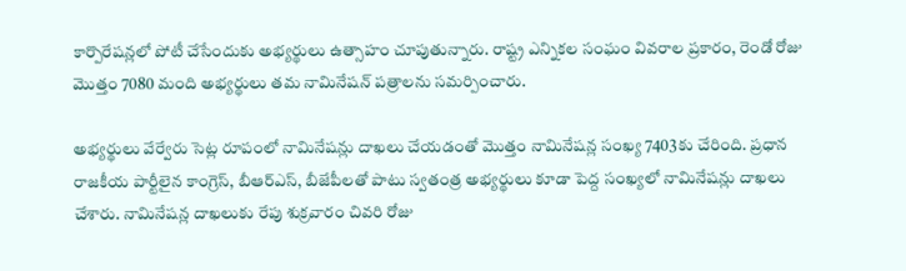కార్పొరేషన్లలో పోటీ చేసేందుకు అభ్యర్థులు ఉత్సాహం చూపుతున్నారు. రాష్ట్ర ఎన్నికల సంఘం వివరాల ప్రకారం, రెండో రోజు మొత్తం 7080 మంది అభ్యర్థులు తమ నామినేషన్ పత్రాలను సమర్పించారు.

అభ్యర్థులు వేర్వేరు సెట్ల రూపంలో నామినేషన్లు దాఖలు చేయడంతో మొత్తం నామినేషన్ల సంఖ్య 7403కు చేరింది. ప్రధాన రాజకీయ పార్టీలైన కాంగ్రెస్, బీఆర్ఎస్, బీజేపీలతో పాటు స్వతంత్ర అభ్యర్థులు కూడా పెద్ద సంఖ్యలో నామినేషన్లు దాఖలు చేశారు. నామినేషన్ల దాఖలుకు రేపు శుక్రవారం చివరి రోజు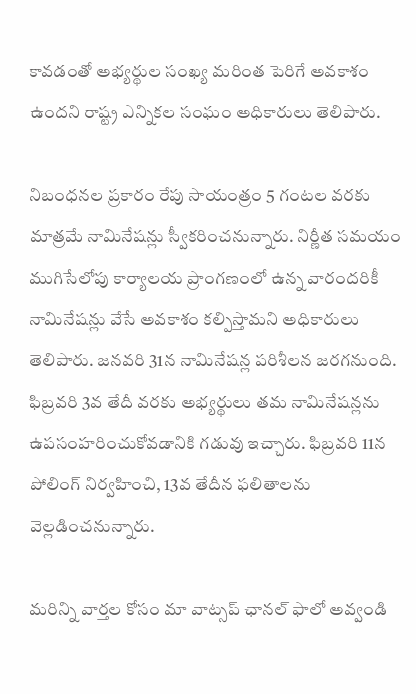కావడంతో అభ్యర్థుల సంఖ్య మరింత పెరిగే అవకాశం ఉందని రాష్ట్ర ఎన్నికల సంఘం అధికారులు తెలిపారు.

నిబంధనల ప్రకారం రేపు సాయంత్రం 5 గంటల వరకు మాత్రమే నామినేషన్లు స్వీకరించనున్నారు. నిర్ణీత సమయం ముగిసేలోపు కార్యాలయ ప్రాంగణంలో ఉన్న వారందరికీ నామినేషన్లు వేసే అవకాశం కల్పిస్తామని అధికారులు తెలిపారు. జనవరి 31న నామినేషన్ల పరిశీలన జరగనుంది. ఫిబ్రవరి 3వ తేదీ వరకు అభ్యర్థులు తమ నామినేషన్లను ఉపసంహరించుకోవడానికి గడువు ఇచ్చారు. ఫిబ్రవరి 11న పోలింగ్ నిర్వహించి, 13వ తేదీన ఫలితాలను వెల్లడించనున్నారు.

మ‌రిన్ని వార్త‌ల కోసం మా వాట్స‌ప్ ఛాన‌ల్ ఫాలో అవ్వండి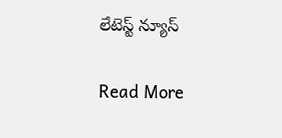లేటెస్ట్ న్యూస్‌

Read More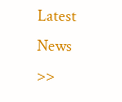Latest News >>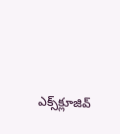ఎక్స్‌క్లూజివ్‌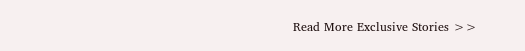Read More Exclusive Stories >>